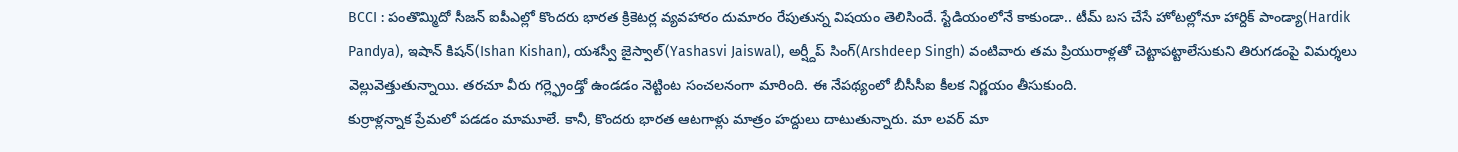BCCI : పంతొమ్మిదో సీజన్ ఐపీఎల్లో కొందరు భారత క్రికెటర్ల వ్యవహారం దుమారం రేపుతున్న విషయం తెలిసిందే. స్టేడియంలోనే కాకుండా.. టీమ్ బస చేసే హోటల్లోనూ హార్దిక్ పాండ్యా(Hardik Pandya), ఇషాన్ కిషన్(Ishan Kishan), యశస్వీ జైస్వాల్(Yashasvi Jaiswal), అర్ష్దీప్ సింగ్(Arshdeep Singh) వంటివారు తమ ప్రియురాళ్లతో చెట్టాపట్టాలేసుకుని తిరుగడంపై విమర్శలు వెల్లువెత్తుతున్నాయి. తరచూ వీరు గర్ల్ఫ్రెండ్తో ఉండడం నెట్టింట సంచలనంగా మారింది. ఈ నేపథ్యంలో బీసీసీఐ కీలక నిర్ణయం తీసుకుంది.
కుర్రాళ్లన్నాక ప్రేమలో పడడం మామూలే. కానీ, కొందరు భారత ఆటగాళ్లు మాత్రం హద్దులు దాటుతున్నారు. మా లవర్ మా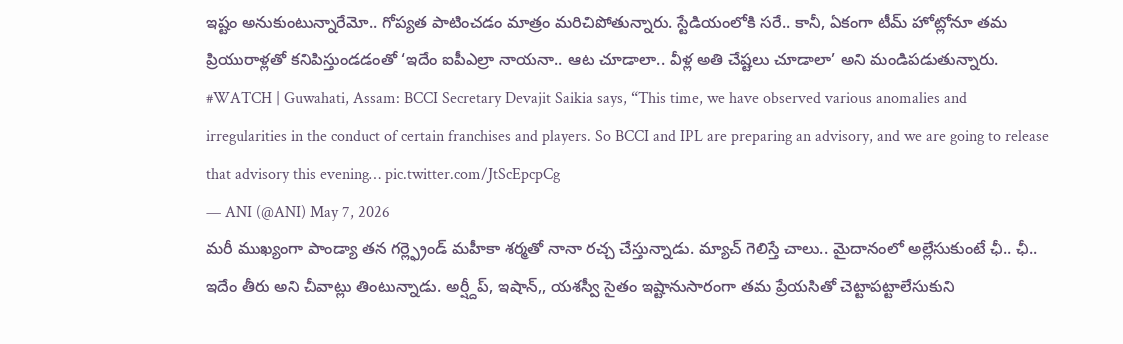ఇష్టం అనుకుంటున్నారేమో.. గోప్యత పాటించడం మాత్రం మరిచిపోతున్నారు. స్టేడియంలోకి సరే.. కానీ, ఏకంగా టీమ్ హోట్లోనూ తమ ప్రియురాళ్లతో కనిపిస్తుండడంతో ‘ఇదేం ఐపీఎల్రా నాయనా.. ఆట చూడాలా.. వీళ్ల అతి చేష్టలు చూడాలా’ అని మండిపడుతున్నారు.
#WATCH | Guwahati, Assam: BCCI Secretary Devajit Saikia says, “This time, we have observed various anomalies and irregularities in the conduct of certain franchises and players. So BCCI and IPL are preparing an advisory, and we are going to release that advisory this evening… pic.twitter.com/JtScEpcpCg
— ANI (@ANI) May 7, 2026
మరీ ముఖ్యంగా పాండ్యా తన గర్ల్ఫ్రెండ్ మహీకా శర్మతో నానా రచ్చ చేస్తున్నాడు. మ్యాచ్ గెలిస్తే చాలు.. మైదానంలో అల్లేసుకుంటే ఛీ.. ఛీ.. ఇదేం తీరు అని చీవాట్లు తింటున్నాడు. అర్ష్దీప్, ఇషాన్,, యశస్వీ సైతం ఇష్టానుసారంగా తమ ప్రేయసితో చెట్టాపట్టాలేసుకుని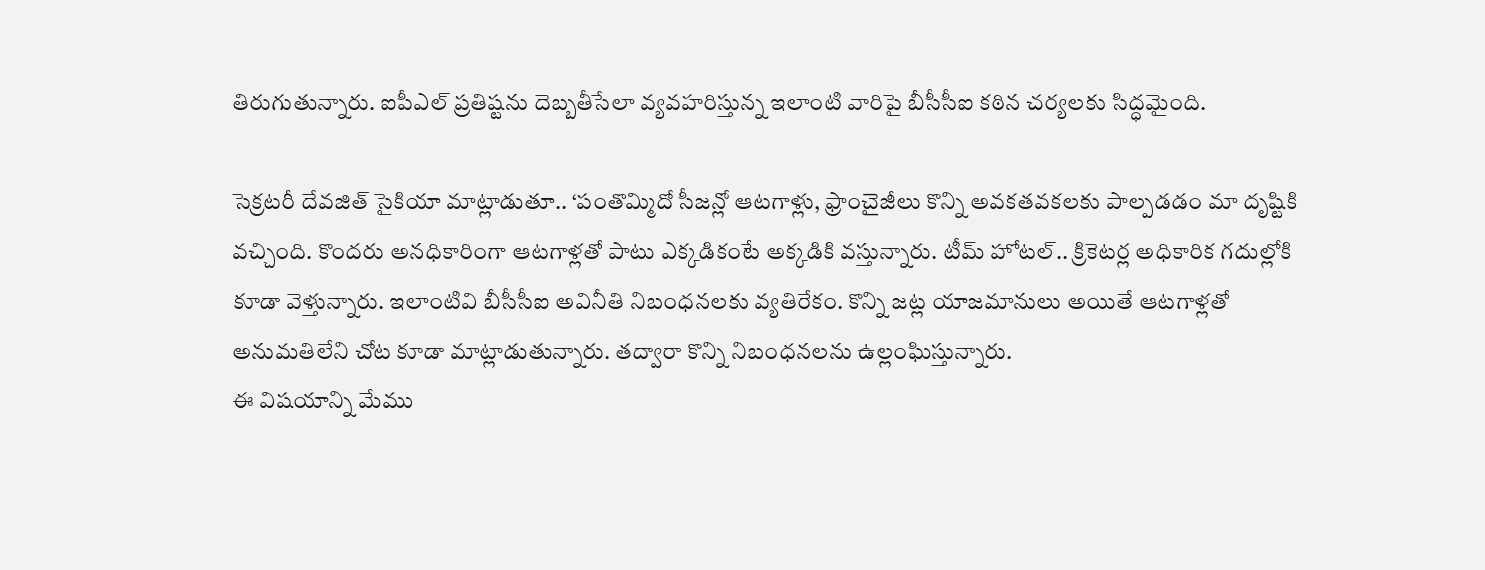తిరుగుతున్నారు. ఐపీఎల్ ప్రతిష్టను దెబ్బతీసేలా వ్యవహరిస్తున్న ఇలాంటి వారిపై బీసీసీఐ కఠిన చర్యలకు సిద్ధమైంది.

సెక్రటరీ దేవజిత్ సైకియా మాట్లాడుతూ.. ‘పంతొమ్మిదో సీజన్లో ఆటగాళ్లు, ఫ్రాంచైజీలు కొన్ని అవకతవకలకు పాల్పడడం మా దృష్టికి వచ్చింది. కొందరు అనధికారింగా ఆటగాళ్లతో పాటు ఎక్కడికంటే అక్కడికి వస్తున్నారు. టీమ్ హోటల్.. క్రికెటర్ల అధికారిక గదుల్లోకి కూడా వెళ్తున్నారు. ఇలాంటివి బీసీసీఐ అవినీతి నిబంధనలకు వ్యతిరేకం. కొన్ని జట్ల యాజమానులు అయితే ఆటగాళ్లతో అనుమతిలేని చోట కూడా మాట్లాడుతున్నారు. తద్వారా కొన్ని నిబంధనలను ఉల్లంఘిస్తున్నారు.
ఈ విషయాన్ని మేము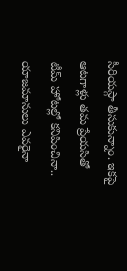సీరియస్గా తీసుకున్నాం. ఇకపై ఆటగాళ్లు తమ ప్రేయసితో టీమ్ హోటల్లో కనిపించినా.. యాజమానులు ఎవరైనా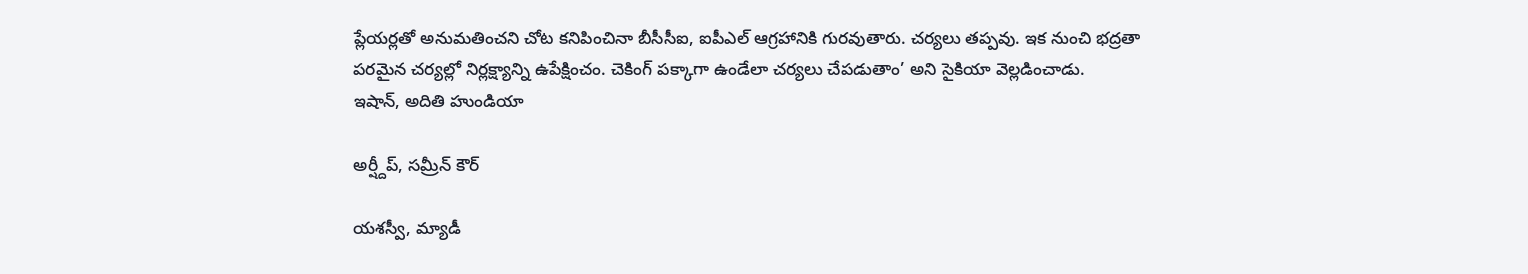ప్లేయర్లతో అనుమతించని చోట కనిపించినా బీసీసీఐ, ఐపీఎల్ ఆగ్రహానికి గురవుతారు. చర్యలు తప్పవు. ఇక నుంచి భద్రతా పరమైన చర్యల్లో నిర్లక్ష్యాన్ని ఉపేక్షించం. చెకింగ్ పక్కాగా ఉండేలా చర్యలు చేపడుతాం’ అని సైకియా వెల్లడించాడు.
ఇషాన్, అదితి హుండియా

అర్ష్దీప్, సమ్రీన్ కౌర్

యశస్వీ, మ్యాడీ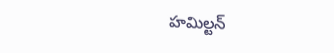హమిల్టన్